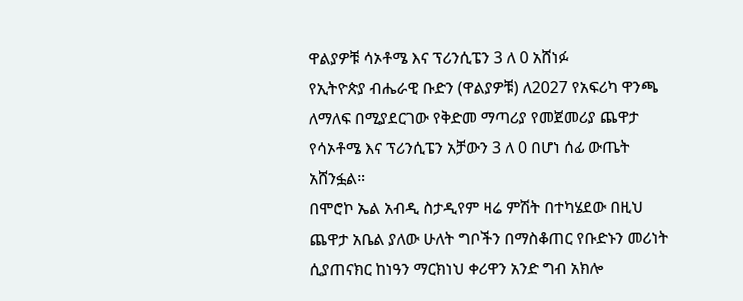ዋልያዎቹ ሳኦቶሜ እና ፕሪንሲፔን 3 ለ 0 አሸነፉ
የኢትዮጵያ ብሔራዊ ቡድን (ዋልያዎቹ) ለ2027 የአፍሪካ ዋንጫ ለማለፍ በሚያደርገው የቅድመ ማጣሪያ የመጀመሪያ ጨዋታ የሳኦቶሜ እና ፕሪንሲፔን አቻውን 3 ለ 0 በሆነ ሰፊ ውጤት አሸንፏል።
በሞሮኮ ኤል አብዲ ስታዲየም ዛሬ ምሽት በተካሄደው በዚህ ጨዋታ አቤል ያለው ሁለት ግቦችን በማስቆጠር የቡድኑን መሪነት ሲያጠናክር ከነዓን ማርክነህ ቀሪዋን አንድ ግብ አክሎ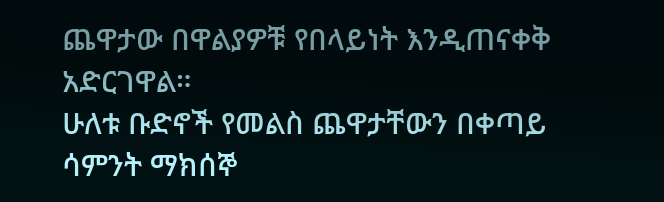ጨዋታው በዋልያዎቹ የበላይነት እንዲጠናቀቅ አድርገዋል።
ሁለቱ ቡድኖች የመልስ ጨዋታቸውን በቀጣይ ሳምንት ማክሰኞ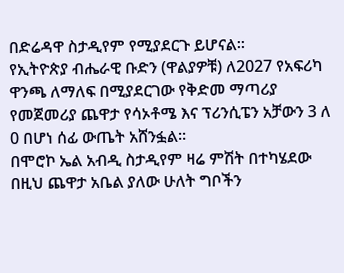በድሬዳዋ ስታዲየም የሚያደርጉ ይሆናል።
የኢትዮጵያ ብሔራዊ ቡድን (ዋልያዎቹ) ለ2027 የአፍሪካ ዋንጫ ለማለፍ በሚያደርገው የቅድመ ማጣሪያ የመጀመሪያ ጨዋታ የሳኦቶሜ እና ፕሪንሲፔን አቻውን 3 ለ 0 በሆነ ሰፊ ውጤት አሸንፏል።
በሞሮኮ ኤል አብዲ ስታዲየም ዛሬ ምሽት በተካሄደው በዚህ ጨዋታ አቤል ያለው ሁለት ግቦችን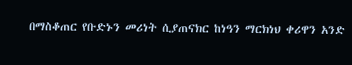በማስቆጠር የቡድኑን መሪነት ሲያጠናክር ከነዓን ማርክነህ ቀሪዋን አንድ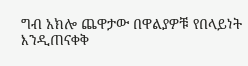ግብ አክሎ ጨዋታው በዋልያዎቹ የበላይነት እንዲጠናቀቅ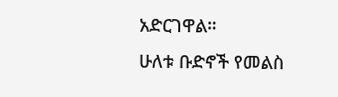አድርገዋል።
ሁለቱ ቡድኖች የመልስ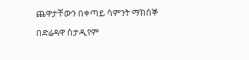ጨዋታቸውን በቀጣይ ሳምንት ማክሰኞ በድሬዳዋ ስታዲየም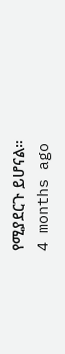የሚያደርጉ ይሆናል።
4 months ago